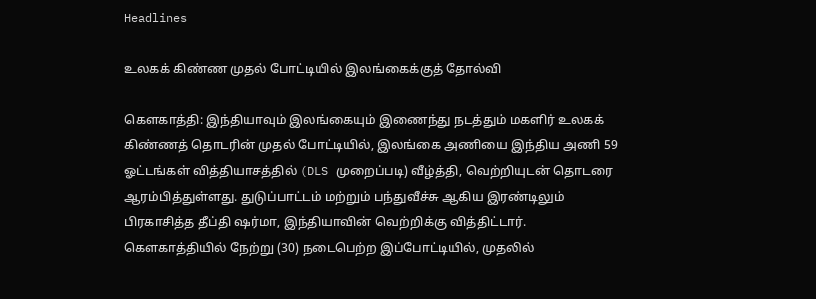Headlines

உலகக் கிண்ண முதல் போட்டியில் இலங்கைக்குத் தோல்வி

கௌகாத்தி: இந்தியாவும் இலங்கையும் இணைந்து நடத்தும் மகளிர் உலகக் கிண்ணத் தொடரின் முதல் போட்டியில், இலங்கை அணியை இந்திய அணி 59 ஓட்டங்கள் வித்தியாசத்தில் (DLS முறைப்படி) வீழ்த்தி, வெற்றியுடன் தொடரை ஆரம்பித்துள்ளது. துடுப்பாட்டம் மற்றும் பந்துவீச்சு ஆகிய இரண்டிலும் பிரகாசித்த தீப்தி ஷர்மா, இந்தியாவின் வெற்றிக்கு வித்திட்டார். கௌகாத்தியில் நேற்று (30) நடைபெற்ற இப்போட்டியில், முதலில்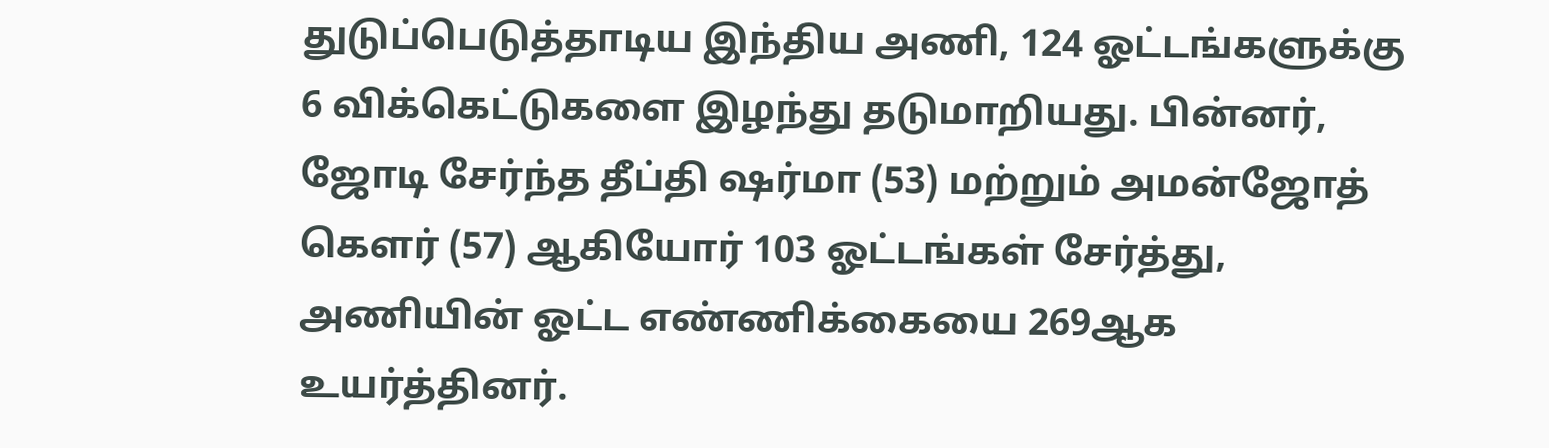துடுப்பெடுத்தாடிய இந்திய அணி, 124 ஓட்டங்களுக்கு 6 விக்கெட்டுகளை இழந்து தடுமாறியது. பின்னர், ஜோடி சேர்ந்த தீப்தி ஷர்மா (53) மற்றும் அமன்ஜோத் கௌர் (57) ஆகியோர் 103 ஓட்டங்கள் சேர்த்து, அணியின் ஓட்ட எண்ணிக்கையை 269ஆக உயர்த்தினர்.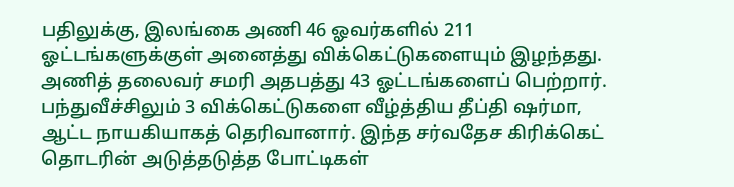பதிலுக்கு, இலங்கை அணி 46 ஓவர்களில் 211 ஓட்டங்களுக்குள் அனைத்து விக்கெட்டுகளையும் இழந்தது. அணித் தலைவர் சமரி அதபத்து 43 ஓட்டங்களைப் பெற்றார். பந்துவீச்சிலும் 3 விக்கெட்டுகளை வீழ்த்திய தீப்தி ஷர்மா, ஆட்ட நாயகியாகத் தெரிவானார். இந்த சர்வதேச கிரிக்கெட் தொடரின் அடுத்தடுத்த போட்டிகள்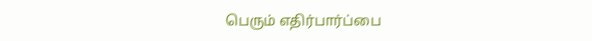பெரும் எதிர்பார்ப்பை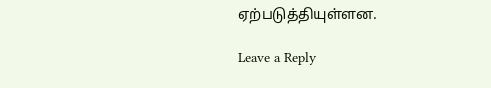ஏற்படுத்தியுள்ளன.

Leave a Reply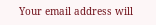Your email address will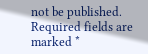not be published. Required fields are marked *